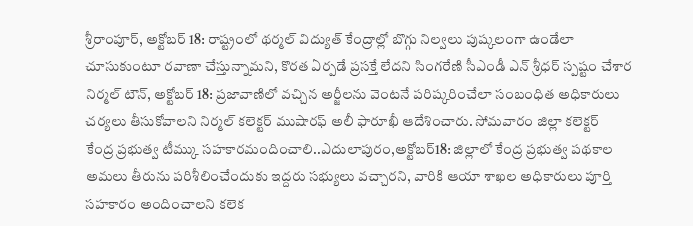శ్రీరాంపూర్, అక్టోబర్ 18: రాష్ట్రంలో థర్మల్ విద్యుత్ కేంద్రాల్లో బొగ్గు నిల్వలు పుష్కలంగా ఉండేలా చూసుకుంటూ రవాణా చేస్తున్నామని, కొరత ఏర్పడే ప్రసక్తే లేదని సింగరేణి సీఎండీ ఎన్ శ్రీధర్ స్పష్టం చేశార
నిర్మల్ టౌన్, అక్టోబర్ 18: ప్రజావాణిలో వచ్చిన అర్జీలను వెంటనే పరిష్కరించేలా సంబంధిత అధికారులు చర్యలు తీసుకోవాలని నిర్మల్ కలెక్టర్ ముషారఫ్ అలీ ఫారూఖీ ఆదేశించారు. సోమవారం జిల్లా కలెక్టర్
కేంద్ర ప్రభుత్వ టీమ్కు సహకారమందించాలి..ఎదులాపురం,అక్టోబర్18: జిల్లాలో కేంద్ర ప్రభుత్వ పథకాల అమలు తీరును పరిశీలించేందుకు ఇద్దరు సభ్యులు వచ్చారని, వారికి ఆయా శాఖల అధికారులు పూర్తి సహకారం అందించాలని కలెక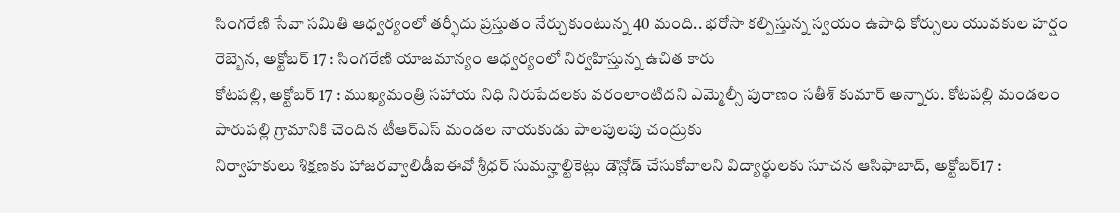సింగరేణి సేవా సమితి ఆధ్వర్యంలో తర్ఫీదు ప్రస్తుతం నేర్చుకుంటున్న 40 మంది.. భరోసా కల్పిస్తున్న స్వయం ఉపాధి కోర్సులు యువకుల హర్షం రెబ్బెన, అక్టోబర్ 17 : సింగరేణి యాజమాన్యం ఆధ్వర్యంలో నిర్వహిస్తున్న ఉచిత కారు
కోటపల్లి, అక్టోబర్ 17 : ముఖ్యమంత్రి సహాయ నిధి నిరుపేదలకు వరంలాంటిదని ఎమ్మెల్సీ పురాణం సతీశ్ కుమార్ అన్నారు. కోటపల్లి మండలం పారుపల్లి గ్రామానికి చెందిన టీఆర్ఎస్ మండల నాయకుడు పాలపులపు చంద్రుకు
నిర్వాహకులు శిక్షణకు హాజరవ్వాలిడీఐఈవో శ్రీధర్ సుమన్హాల్టికెట్లు డౌన్లోడ్ చేసుకోవాలని విద్యార్థులకు సూచన ఆసిఫాబాద్, అక్టోబర్17 :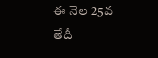ఈ నెల 25వ తేదీ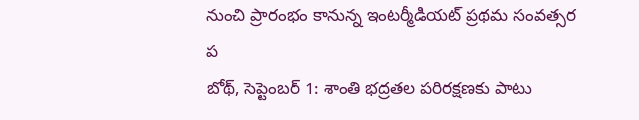నుంచి ప్రారంభం కానున్న ఇంటర్మీడియట్ ప్రథమ సంవత్సర ప
బోథ్, సెప్టెంబర్ 1: శాంతి భద్రతల పరిరక్షణకు పాటు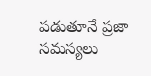పడుతూనే ప్రజా సమస్యలు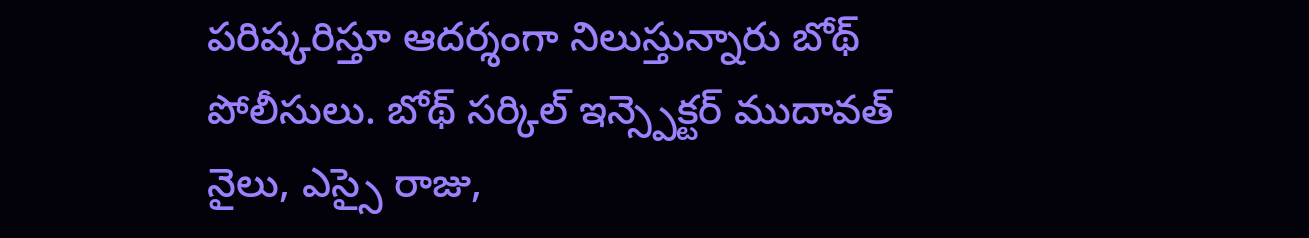పరిష్కరిస్తూ ఆదర్శంగా నిలుస్తున్నారు బోథ్ పోలీసులు. బోథ్ సర్కిల్ ఇన్స్పెక్టర్ ముదావత్ నైలు, ఎస్సై రాజు,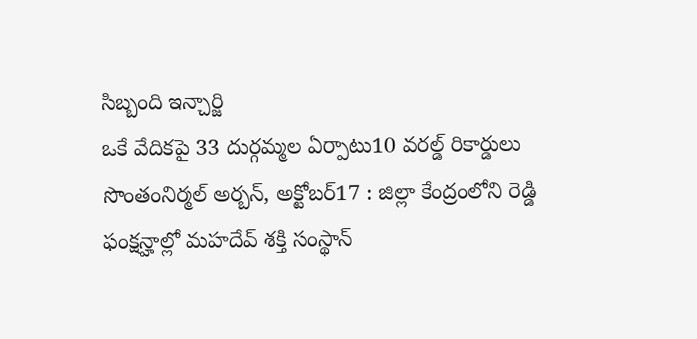సిబ్బంది ఇన్చార్జి
ఒకే వేదికపై 33 దుర్గమ్మల ఏర్పాటు10 వరల్డ్ రికార్డులు సొంతంనిర్మల్ అర్బన్, అక్టోబర్17 : జిల్లా కేంద్రంలోని రెడ్డి ఫంక్షన్హాల్లో మహదేవ్ శక్తి సంస్థాన్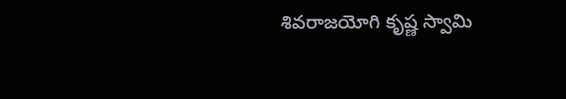శివరాజయోగి కృష్ణ స్వామి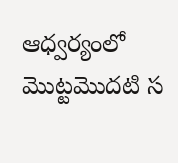ఆధ్వర్యంలో మొట్టమొదటి స